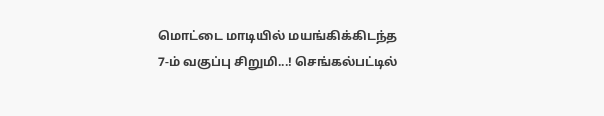மொட்டை மாடியில் மயங்கிக்கிடந்த 7-ம் வகுப்பு சிறுமி...! செங்கல்பட்டில்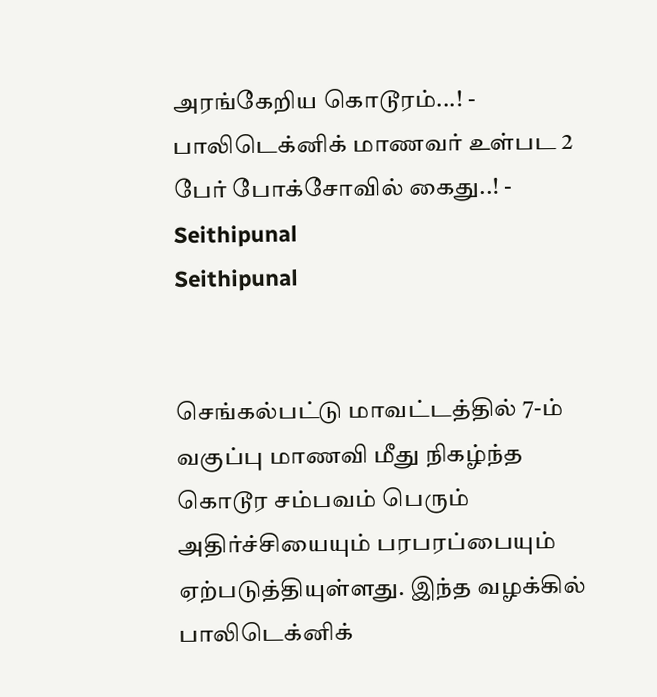அரங்கேறிய கொடூரம்...! - பாலிடெக்னிக் மாணவர் உள்பட 2 பேர் போக்சோவில் கைது..! - Seithipunal
Seithipunal


செங்கல்பட்டு மாவட்டத்தில் 7-ம் வகுப்பு மாணவி மீது நிகழ்ந்த கொடூர சம்பவம் பெரும் அதிர்ச்சியையும் பரபரப்பையும் ஏற்படுத்தியுள்ளது. இந்த வழக்கில் பாலிடெக்னிக்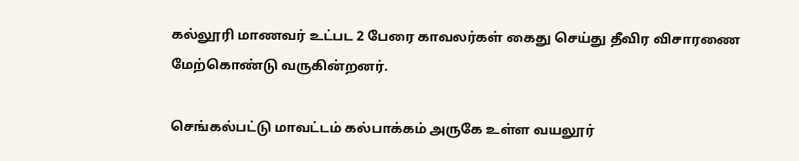கல்லூரி மாணவர் உட்பட 2 பேரை காவலர்கள் கைது செய்து தீவிர விசாரணை மேற்கொண்டு வருகின்றனர்.

செங்கல்பட்டு மாவட்டம் கல்பாக்கம் அருகே உள்ள வயலூர்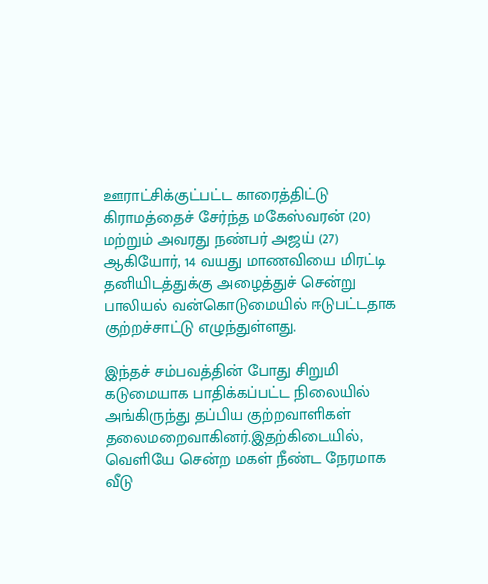ஊராட்சிக்குட்பட்ட காரைத்திட்டு கிராமத்தைச் சேர்ந்த மகேஸ்வரன் (20) மற்றும் அவரது நண்பர் அஜய் (27) ஆகியோர், 14 வயது மாணவியை மிரட்டி தனியிடத்துக்கு அழைத்துச் சென்று பாலியல் வன்கொடுமையில் ஈடுபட்டதாக குற்றச்சாட்டு எழுந்துள்ளது.

இந்தச் சம்பவத்தின் போது சிறுமி கடுமையாக பாதிக்கப்பட்ட நிலையில் அங்கிருந்து தப்பிய குற்றவாளிகள் தலைமறைவாகினர்.இதற்கிடையில், வெளியே சென்ற மகள் நீண்ட நேரமாக வீடு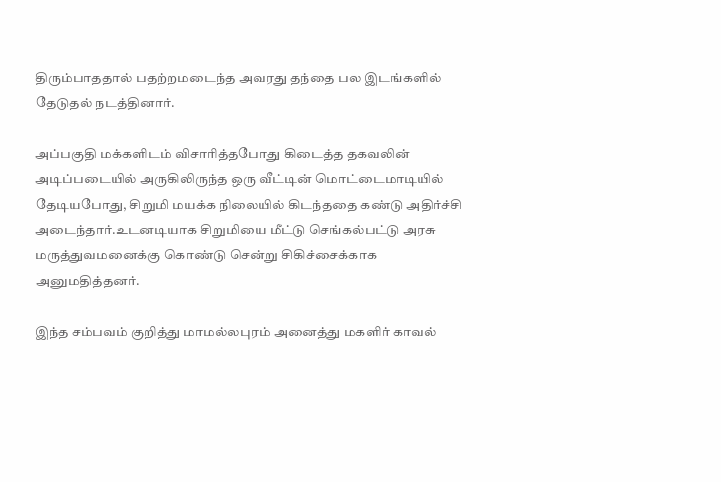திரும்பாததால் பதற்றமடைந்த அவரது தந்தை பல இடங்களில் தேடுதல் நடத்தினார்.

அப்பகுதி மக்களிடம் விசாரித்தபோது கிடைத்த தகவலின் அடிப்படையில் அருகிலிருந்த ஒரு வீட்டின் மொட்டைமாடியில் தேடியபோது, சிறுமி மயக்க நிலையில் கிடந்ததை கண்டு அதிர்ச்சி அடைந்தார்.உடனடியாக சிறுமியை மீட்டு செங்கல்பட்டு அரசு மருத்துவமனைக்கு கொண்டு சென்று சிகிச்சைக்காக அனுமதித்தனர்.

இந்த சம்பவம் குறித்து மாமல்லபுரம் அனைத்து மகளிர் காவல்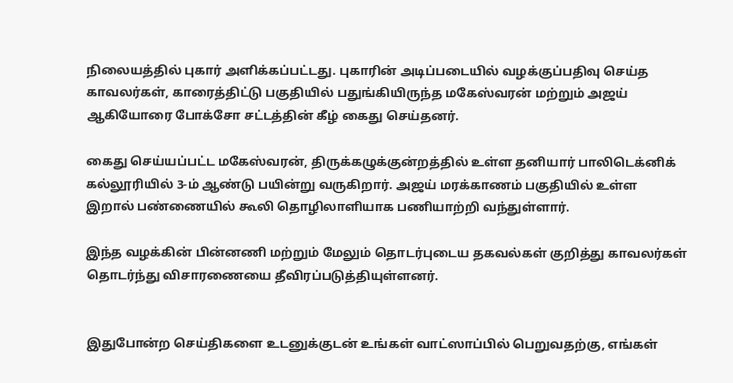நிலையத்தில் புகார் அளிக்கப்பட்டது. புகாரின் அடிப்படையில் வழக்குப்பதிவு செய்த காவலர்கள், காரைத்திட்டு பகுதியில் பதுங்கியிருந்த மகேஸ்வரன் மற்றும் அஜய் ஆகியோரை போக்சோ சட்டத்தின் கீழ் கைது செய்தனர்.

கைது செய்யப்பட்ட மகேஸ்வரன், திருக்கழுக்குன்றத்தில் உள்ள தனியார் பாலிடெக்னிக் கல்லூரியில் 3-ம் ஆண்டு பயின்று வருகிறார். அஜய் மரக்காணம் பகுதியில் உள்ள இறால் பண்ணையில் கூலி தொழிலாளியாக பணியாற்றி வந்துள்ளார்.

இந்த வழக்கின் பின்னணி மற்றும் மேலும் தொடர்புடைய தகவல்கள் குறித்து காவலர்கள் தொடர்ந்து விசாரணையை தீவிரப்படுத்தியுள்ளனர்.


இதுபோன்ற செய்திகளை உடனுக்குடன் உங்கள் வாட்ஸாப்பில் பெறுவதற்கு, எங்கள்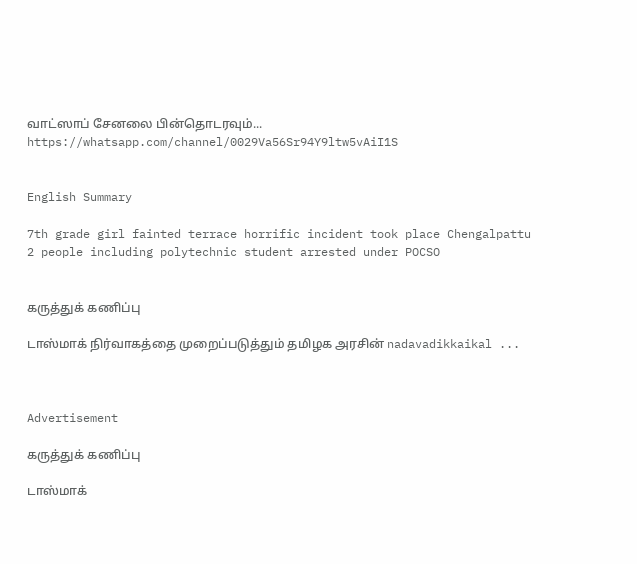வாட்ஸாப் சேனலை பின்தொடரவும்... https://whatsapp.com/channel/0029Va56Sr94Y9ltw5vAiI1S


English Summary

7th grade girl fainted terrace horrific incident took place Chengalpattu 2 people including polytechnic student arrested under POCSO


கருத்துக் கணிப்பு

டாஸ்மாக் நிர்வாகத்தை முறைப்படுத்தும் தமிழக அரசின் nadavadikkaikal ...



Advertisement

கருத்துக் கணிப்பு

டாஸ்மாக்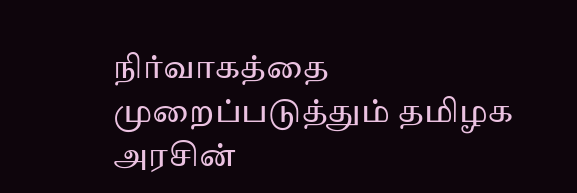நிர்வாகத்தை முறைப்படுத்தும் தமிழக அரசின்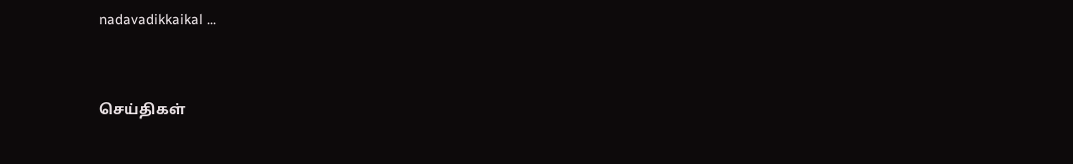nadavadikkaikal ...


செய்திகள்